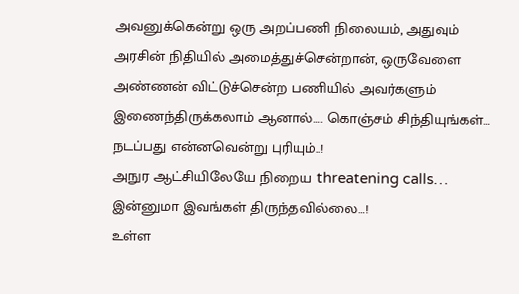அவனுக்கென்று ஒரு அறப்பணி நிலையம், அதுவும் அரசின் நிதியில் அமைத்துச்சென்றான், ஒருவேளை அண்ணன் விட்டுச்சென்ற பணியில் அவர்களும் இணைந்திருக்கலாம் ஆனால்…. கொஞ்சம் சிந்தியுங்கள்… நடப்பது என்னவென்று புரியும்..!
அநுர ஆட்சியிலேயே நிறைய threatening calls… இன்னுமா இவங்கள் திருந்தவில்லை…!
உள்ள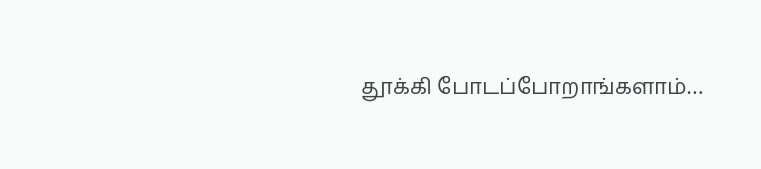தூக்கி போடப்போறாங்களாம்…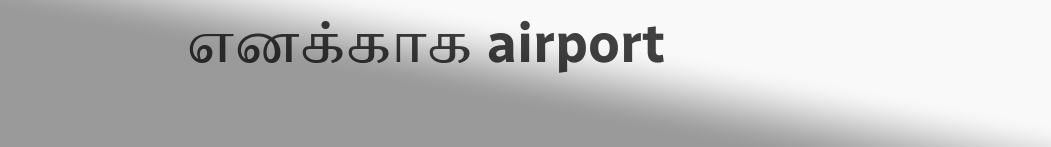எனக்காக airport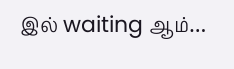இல் waiting ஆம்…